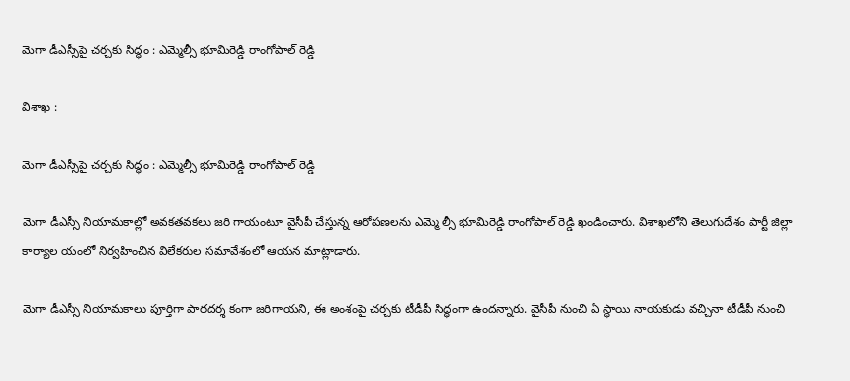మెగా డీఎస్సీపై చర్చకు సిద్ధం : ఎమ్మెల్సీ భూమిరెడ్డి రాంగోపాల్ రెడ్డి

విశాఖ :

మెగా డీఎస్సీపై చర్చకు సిద్ధం : ఎమ్మెల్సీ భూమిరెడ్డి రాంగోపాల్ రెడ్డి

మెగా డీఎస్సీ నియామకాల్లో అవకతవకలు జరి గాయంటూ వైసీపీ చేస్తున్న ఆరోపణలను ఎమ్మె ల్సీ భూమిరెడ్డి రాంగోపాల్ రెడ్డి ఖండించారు. విశాఖలోని తెలుగుదేశం పార్టీ జిల్లా కార్యాల యంలో నిర్వహించిన విలేకరుల సమావేశంలో ఆయన మాట్లాడారు.

మెగా డీఎస్సీ నియామకాలు పూర్తిగా పారదర్శ కంగా జరిగాయని, ఈ అంశంపై చర్చకు టీడీపీ సిద్ధంగా ఉందన్నారు. వైసీపీ నుంచి ఏ స్థాయి నాయకుడు వచ్చినా టీడీపీ నుంచి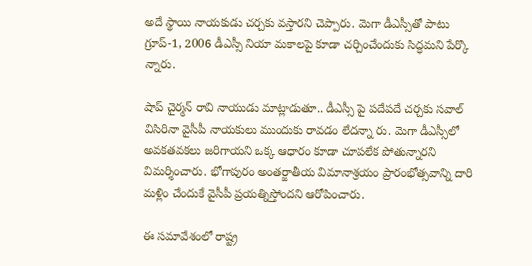అదే స్థాయి నాయకుడు చర్చకు వస్తారని చెప్పారు. మెగా డీఎస్సీతో పాటు గ్రూప్-1, 2006 డీఎస్సీ నియా మకాలపై కూడా చర్చించేందుకు సిద్ధమని పేర్కొ న్నారు.

షాప్ చైర్మన్ రావి నాయుడు మాట్లాడుతూ.. డీఎస్సీ పై పదేపదే చర్చకు సవాల్ విసిరినా వైసీపీ నాయకులు ముందుకు రావడం లేదన్నా రు. మెగా డీఎస్సీలో అవకతవకలు జరిగాయని ఒక్క ఆధారం కూడా చూపలేక పోతున్నారని విమర్శించారు. భోగాపురం అంతర్జాతీయ విమానాశ్రయం ప్రారంభోత్సవాన్ని దారి మళ్లిం చేందుకే వైసీపీ ప్రయత్నిస్తోందని ఆరోపించారు.

ఈ సమావేశంలో రాష్ట్ర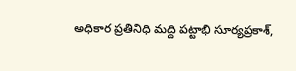అధికార ప్రతినిధి మద్ది పట్టాభి సూర్యప్రకాశ్,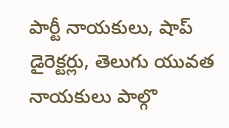పార్టీ నాయకులు, షాప్ డైరెక్టర్లు, తెలుగు యువత నాయకులు పాల్గొ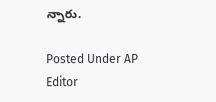న్నారు.

Posted Under AP
Editor